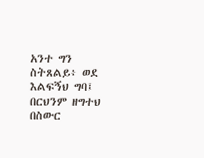አንተ ግን ስትጸልይ፥ ወደ እልፍኝህ ግባ፤ በርህንም ዘግተህ በስውር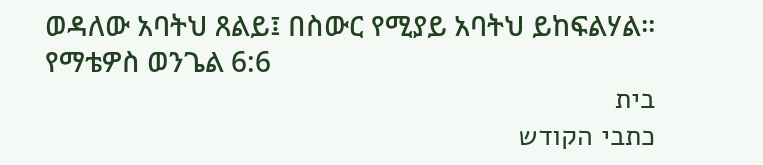ወዳለው አባትህ ጸልይ፤ በስውር የሚያይ አባትህ ይከፍልሃል።
የማቴዎስ ወንጌል 6:6
בית
כתבי הקודש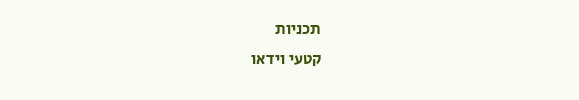תכניות
קטעי וידאו